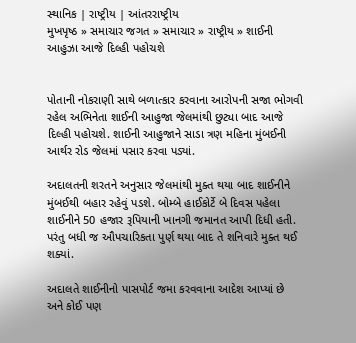સ્થાનિક | રાષ્ટ્રીય | આંતરરાષ્ટ્રીય
મુખપૃષ્ઠ » સમાચાર જગત » સમાચાર » રાષ્ટ્રીય » શાઈની આહુઝા આજે દિલ્હી પહોચશે


પોતાની નોકરાણી સાથે બળાત્કાર કરવાના આરોપની સજા ભોગવી રહેલ અભિનેતા શાઈની આહુજા જેલમાંથી છુટ્યા બાદ આજે દિલ્હી પહોચશે. શાઈની આહુજાને સાડા ત્રણ મહિના મુંબઈની આર્થર રોડ જેલમાં પસાર કરવા પડ્યાં.

અદાલતની શરતને અનુસાર જેલમાંથી મુક્ત થયા બાદ શાઈનીને મુંબઈથી બહાર રહેવું પડશે. બોમ્બે હાઈકોર્ટે બે દિવસ પહેલા શાઈનીને 50 હજાર રૂપિયાની ખાનગી જમાનત આપી દિધી હતી. પરંતુ બધી જ ઔપચારિકતા પુર્ણ થયા બાદ તે શનિવારે મુક્ત થઈ શક્યાં.

અદાલતે શાઈનીનો પાસપોર્ટ જમા કરવવાના આદેશ આપ્યાં છે અને કોઈ પણ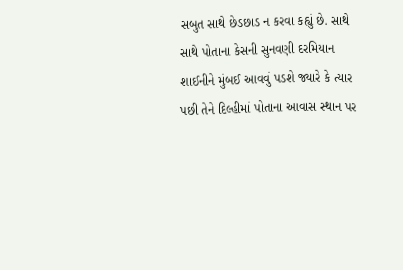સબુત સાથે છેડછાડ ન કરવા કહ્યું છે. સાથે સાથે પોતાના કેસની સુનવણી દરમિયાન શાઈનીને મુંબઈ આવવું પડશે જ્યારે કે ત્યાર પછી તેને દિલ્હીમાં પોતાના આવાસ સ્થાન પર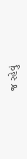જ રહેવું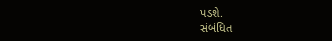પડશે.
સંબંધિત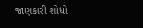જાણકારી શોધો